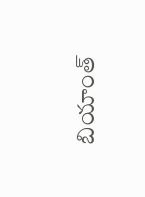బియాంత్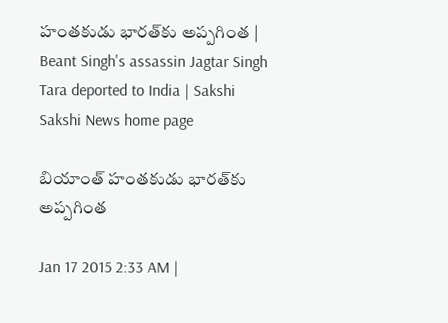హంతకుడు భారత్‌కు అప్పగింత | Beant Singh's assassin Jagtar Singh Tara deported to India | Sakshi
Sakshi News home page

బియాంత్ హంతకుడు భారత్‌కు అప్పగింత

Jan 17 2015 2:33 AM |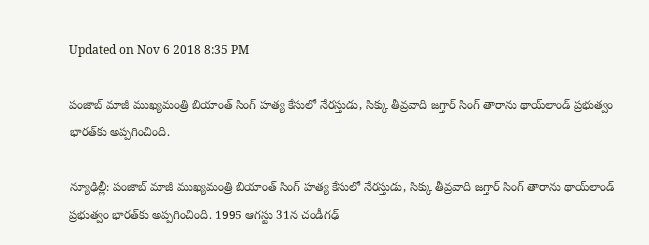Updated on Nov 6 2018 8:35 PM

పంజాబ్ మాజీ ముఖ్యమంత్రి బియాంత్ సింగ్ హత్య కేసులో నేరస్తుడు, సిక్కు తీవ్రవాది జగ్తార్ సింగ్ తారాను థాయ్‌లాండ్ ప్రభుత్వం భారత్‌కు అప్పగించింది.

న్యూఢిల్లీ: పంజాబ్ మాజీ ముఖ్యమంత్రి బియాంత్ సింగ్ హత్య కేసులో నేరస్తుడు, సిక్కు తీవ్రవాది జగ్తార్ సింగ్ తారాను థాయ్‌లాండ్ ప్రభుత్వం భారత్‌కు అప్పగించింది. 1995 ఆగస్టు 31న చండీగఢ్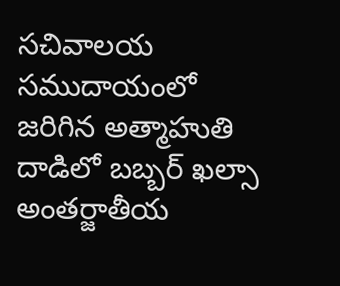సచివాలయ సముదాయంలో జరిగిన అత్మాహుతి దాడిలో బబ్బర్ ఖల్సా అంతర్జాతీయ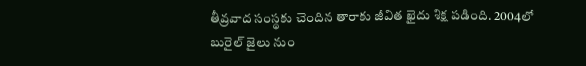తీవ్రవాద సంస్థకు చెందిన తారాకు జీవిత ఖైదు శిక్ష పడింది. 2004లో బురైల్ జైలు నుం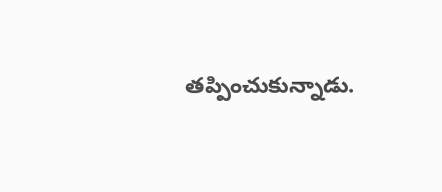తప్పించుకున్నాడు.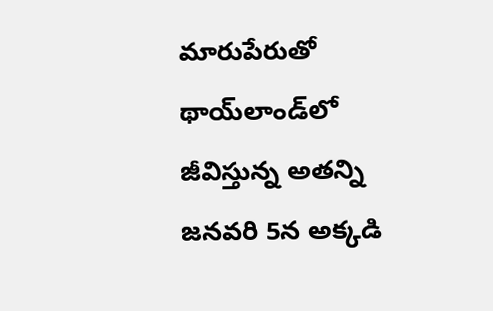మారుపేరుతో థాయ్‌లాండ్‌లో జీవిస్తున్న అతన్ని జనవరి 5న అక్కడి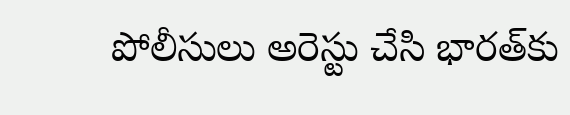పోలీసులు అరెస్టు చేసి భారత్‌కు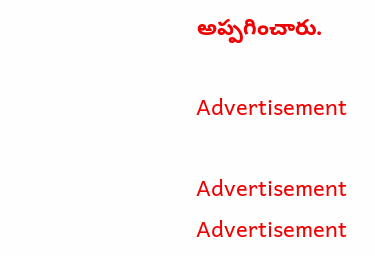అప్పగించారు.

Advertisement

Advertisement
Advertisement